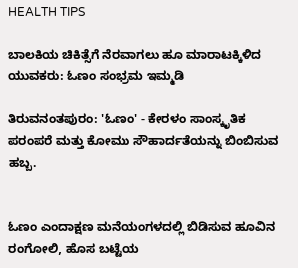HEALTH TIPS

ಬಾಲಕಿಯ ಚಿಕಿತ್ಸೆಗೆ ನೆರವಾಗಲು ಹೂ ಮಾರಾಟಕ್ಕಿಳಿದ ಯುವಕರು: ಓಣಂ ಸಂಭ್ರಮ ಇಮ್ಮಡಿ

ತಿರುವನಂತಪುರಂ: 'ಓಣಂ' - ಕೇರಳಂ ಸಾಂಸ್ಕೃತಿಕ ಪರಂಪರೆ ಮತ್ತು ಕೋಮು ಸೌಹಾರ್ದತೆಯನ್ನು ಬಿಂಬಿಸುವ ಹಬ್ಬ.


ಓಣಂ ಎಂದಾಕ್ಷಣ ಮನೆಯಂಗಳದಲ್ಲಿ ಬಿಡಿಸುವ ಹೂವಿನ ರಂಗೋಲಿ, ಹೊಸ ಬಟ್ಟೆಯ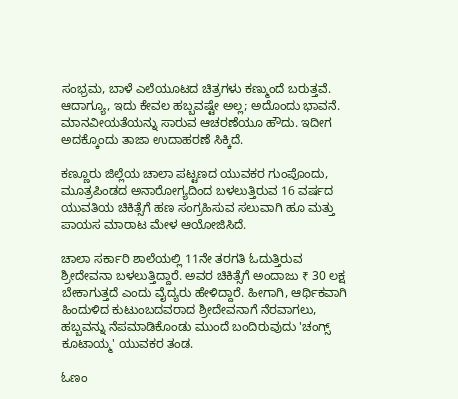ಸಂಭ್ರಮ, ಬಾಳೆ ಎಲೆಯೂಟದ ಚಿತ್ರಗಳು ಕಣ್ಮುಂದೆ ಬರುತ್ತವೆ. ಆದಾಗ್ಯೂ, ಇದು ಕೇವಲ ಹಬ್ಬವಷ್ಟೇ ಅಲ್ಲ; ಅದೊಂದು ಭಾವನೆ. ಮಾನವೀಯತೆಯನ್ನು ಸಾರುವ ಆಚರಣೆಯೂ ಹೌದು. ಇದೀಗ ಅದಕ್ಕೊಂದು ತಾಜಾ ಉದಾಹರಣೆ ಸಿಕ್ಕಿದೆ.

ಕಣ್ಣೂರು ಜಿಲ್ಲೆಯ ಚಾಲಾ ಪಟ್ಟಣದ ಯುವಕರ ಗುಂಪೊಂದು, ಮೂತ್ರಪಿಂಡದ ಅನಾರೋಗ್ಯದಿಂದ ಬಳಲುತ್ತಿರುವ 16 ವರ್ಷದ ಯುವತಿಯ ಚಿಕಿತ್ಸೆಗೆ ಹಣ ಸಂಗ್ರಹಿಸುವ ಸಲುವಾಗಿ ಹೂ ಮತ್ತು ಪಾಯಸ ಮಾರಾಟ ಮೇಳ ಆಯೋಜಿಸಿದೆ.

ಚಾಲಾ ಸರ್ಕಾರಿ ಶಾಲೆಯಲ್ಲಿ 11ನೇ ತರಗತಿ ಓದುತ್ತಿರುವ ಶ್ರೀದೇವನಾ ಬಳಲುತ್ತಿದ್ದಾರೆ. ಅವರ ಚಿಕಿತ್ಸೆಗೆ ಅಂದಾಜು ₹ 30 ಲಕ್ಷ ಬೇಕಾಗುತ್ತದೆ ಎಂದು ವೈದ್ಯರು ಹೇಳಿದ್ದಾರೆ. ಹೀಗಾಗಿ, ಆರ್ಥಿಕವಾಗಿ ಹಿಂದುಳಿದ ಕುಟುಂಬದವರಾದ ಶ್ರೀದೇವನಾಗೆ ನೆರವಾಗಲು, ಹಬ್ಬವನ್ನು ನೆಪಮಾಡಿಕೊಂಡು ಮುಂದೆ ಬಂದಿರುವುದು 'ಚಂಗ್ಸ್‌ ಕೂಟಾಯ್ಮ' ಯುವಕರ ತಂಡ.

ಓಣಂ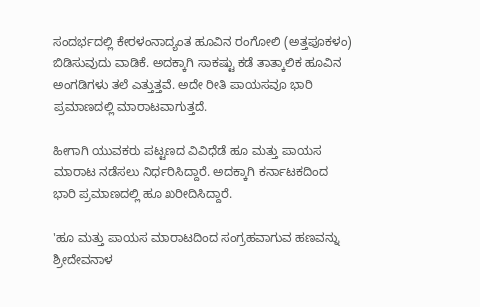ಸಂದರ್ಭದಲ್ಲಿ ಕೇರಳಂನಾದ್ಯಂತ ಹೂವಿನ ರಂಗೋಲಿ (ಅತ್ತಪೂಕಳಂ) ಬಿಡಿಸುವುದು ವಾಡಿಕೆ. ಅದಕ್ಕಾಗಿ ಸಾಕಷ್ಟು ಕಡೆ ತಾತ್ಕಾಲಿಕ ಹೂವಿನ ಅಂಗಡಿಗಳು ತಲೆ ಎತ್ತುತ್ತವೆ. ಅದೇ ರೀತಿ ಪಾಯಸವೂ ಭಾರಿ ಪ್ರಮಾಣದಲ್ಲಿ ಮಾರಾಟವಾಗುತ್ತದೆ.

ಹೀಗಾಗಿ ಯುವಕರು ಪಟ್ಟಣದ ವಿವಿಧೆಡೆ ಹೂ ಮತ್ತು ಪಾಯಸ ಮಾರಾಟ ನಡೆಸಲು ನಿರ್ಧರಿಸಿದ್ದಾರೆ. ಅದಕ್ಕಾಗಿ ಕರ್ನಾಟಕದಿಂದ ಭಾರಿ ಪ್ರಮಾಣದಲ್ಲಿ ಹೂ ಖರೀದಿಸಿದ್ದಾರೆ.

'ಹೂ ಮತ್ತು ಪಾಯಸ ಮಾರಾಟದಿಂದ ಸಂಗ್ರಹವಾಗುವ ಹಣವನ್ನು ಶ್ರೀದೇವನಾಳ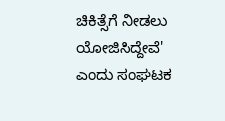ಚಿಕಿತ್ಸೆಗೆ ನೀಡಲು ಯೋಜಿಸಿದ್ದೇವೆ' ಎಂದು ಸಂಘಟಕ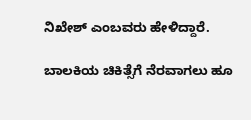ನಿಖೇಶ್‌ ಎಂಬವರು ಹೇಳಿದ್ದಾರೆ.

ಬಾಲಕಿಯ ಚಿಕಿತ್ಸೆಗೆ ನೆರವಾಗಲು ಹೂ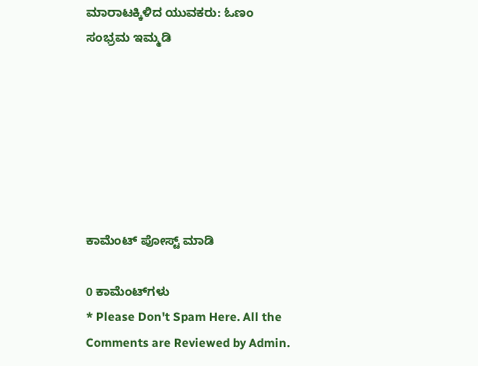ಮಾರಾಟಕ್ಕಿಳಿದ ಯುವಕರು: ಓಣಂ ಸಂಭ್ರಮ ಇಮ್ಮಡಿ







ಕಾಮೆಂಟ್‌‌ ಪೋಸ್ಟ್‌ ಮಾಡಿ

0 ಕಾಮೆಂಟ್‌ಗಳು
* Please Don't Spam Here. All the Comments are Reviewed by Admin.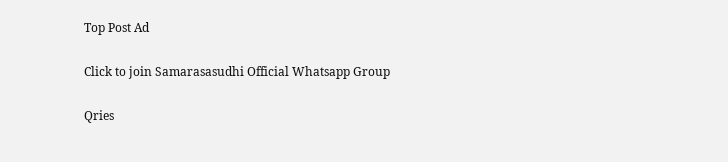Top Post Ad

Click to join Samarasasudhi Official Whatsapp Group

Qries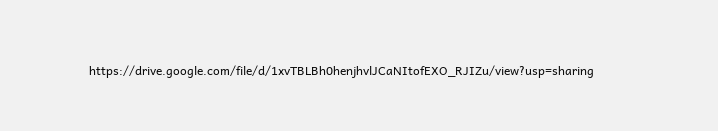https://drive.google.com/file/d/1xvTBLBh0henjhvlJCaNItofEXO_RJIZu/view?usp=sharing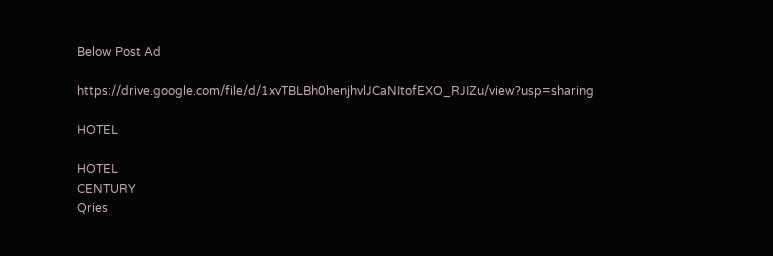Below Post Ad

https://drive.google.com/file/d/1xvTBLBh0henjhvlJCaNItofEXO_RJIZu/view?usp=sharing

HOTEL

HOTEL
CENTURY
Qries